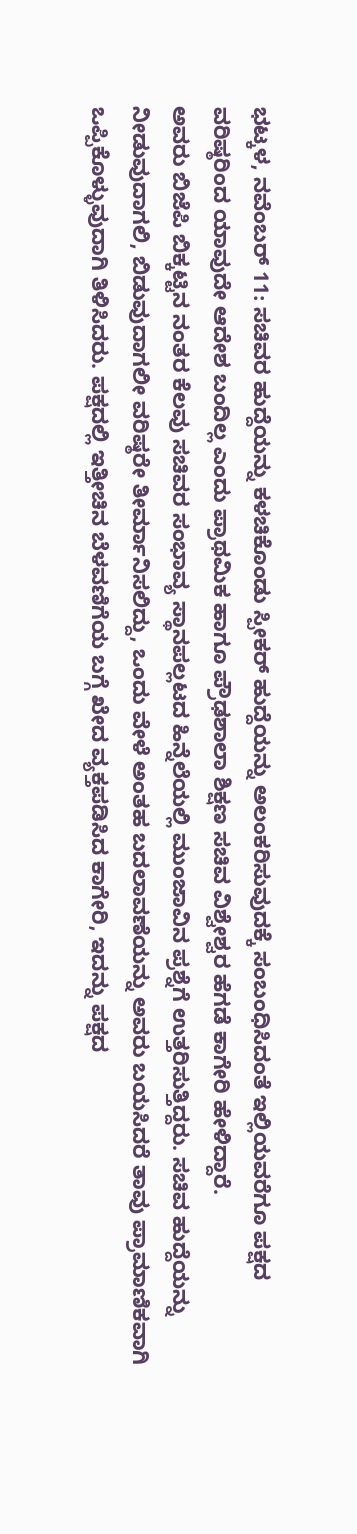ಭಟ್ಕಳ, ನವೆಂಬರ್ 11: ಸಚಿವರ ಹುದ್ದೆಯನ್ನು ಕಳಚಿಕೊಂಡು ಸ್ಪೀಕರ್ ಹುದ್ದೆಯನ್ನು ಅಲಂಕರಿಸುವುದಕ್ಕೆ ಸಂಬಂಧಿಸಿದಂತೆ ಇಲ್ಲಿಯವರೆಗೂ ಪಕ್ಷದ ವರಿಷ್ಠರಿಂದ ಯಾವುದೇ ಆದೇಶ ಬಂದಿಲ್ಲ ಎಂದು ಪ್ರಾಥಮಿಕ ಹಾಗೂ ಪ್ರೌಢಶಾಲಾ ಶಿಕ್ಷಣ ಸಚಿವ ವಿಶ್ವೇಶ್ವರ ಹೆಗಡೆ ಕಾಗೇರಿ ಹೇಳಿದ್ದಾರೆ.
ಅವರು ಬಿಜೆಪಿ ಬಿಕ್ಕಟ್ಟಿನ ನಂತರ ಕೆಲವು ಸಚಿವರ ಸಂಭಾವ್ಯ ಸ್ಥಾನಪಲ್ಲಟದ ಹಿನ್ನೆಲೆಯಲ್ಲಿ ಮುಂಜಾವಿನ ಪ್ರಶ್ನೆಗೆ ಉತ್ತರಿಸುತ್ತಿದ್ದರು. ಸಚಿವ ಹುದ್ದೆಯನ್ನು ನೀಡುವುದಾಗಲಿ, ಬಿಡುವುದಾಗಲೀ ವರಿಷ್ಠರೇ ತೀರ್ಮಾನಿಸಲಿದ್ದು, ಒಂದು ವೇಳೆ ಅಂತಹ ಬದಲಾವಣೆಯನ್ನು ಅವರು ಬಯಸಿದರೆ ತಾವು ಪ್ರಾಮಾಣಿಕವಾಗಿ ಒಪ್ಪಿಕೊಳ್ಳುವುದಾಗಿ ತಿಳಿಸಿದರು. ಪಕ್ಷದಲ್ಲಿ ಇತ್ತೀಚಿನ ಬೆಳವಣಿಗೆಯ ಬಗ್ಗೆ ಖೇದ ವ್ಯಕ್ತಪಡಿಸಿದ ಕಾಗೇರಿ, ಇದನ್ನು ಪಕ್ಷದ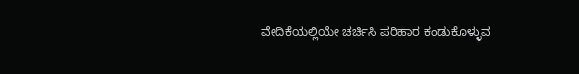ವೇದಿಕೆಯಲ್ಲಿಯೇ ಚರ್ಚಿಸಿ ಪರಿಹಾರ ಕಂಡುಕೊಳ್ಳುವ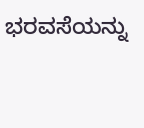ಭರವಸೆಯನ್ನು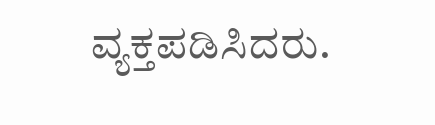ವ್ಯಕ್ತಪಡಿಸಿದರು.